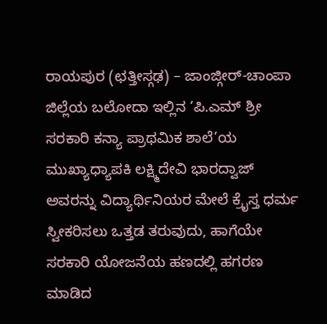ರಾಯಪುರ (ಛತ್ತೀಸ್ಗಢ) – ಜಾಂಜ್ಗೀರ್-ಚಾಂಪಾ ಜಿಲ್ಲೆಯ ಬಲೋದಾ ಇಲ್ಲಿನ ‘ಪಿ.ಎಮ್ ಶ್ರೀ ಸರಕಾರಿ ಕನ್ಯಾ ಪ್ರಾಥಮಿಕ ಶಾಲೆ’ಯ ಮುಖ್ಯಾಧ್ಯಾಪಕಿ ಲಕ್ಷ್ಮಿದೇವಿ ಭಾರದ್ವಾಜ್ ಅವರನ್ನು ವಿದ್ಯಾರ್ಥಿನಿಯರ ಮೇಲೆ ಕ್ರೈಸ್ತ ಧರ್ಮ ಸ್ವೀಕರಿಸಲು ಒತ್ತಡ ತರುವುದು, ಹಾಗೆಯೇ ಸರಕಾರಿ ಯೋಜನೆಯ ಹಣದಲ್ಲಿ ಹಗರಣ ಮಾಡಿದ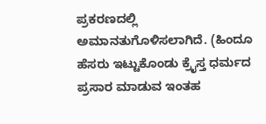ಪ್ರಕರಣದಲ್ಲಿ ಅಮಾನತುಗೊಳಿಸಲಾಗಿದೆ. (ಹಿಂದೂ ಹೆಸರು ಇಟ್ಟುಕೊಂಡು ಕ್ರೈಸ್ತ ಧರ್ಮದ ಪ್ರಸಾರ ಮಾಡುವ ಇಂತಹ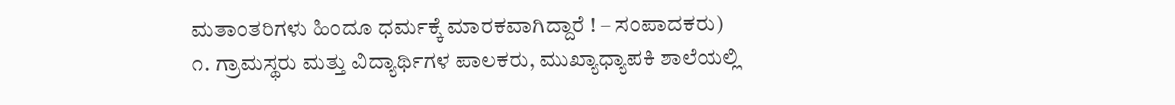ಮತಾಂತರಿಗಳು ಹಿಂದೂ ಧರ್ಮಕ್ಕೆ ಮಾರಕವಾಗಿದ್ದಾರೆ ! – ಸಂಪಾದಕರು)
೧. ಗ್ರಾಮಸ್ಥರು ಮತ್ತು ವಿದ್ಯಾರ್ಥಿಗಳ ಪಾಲಕರು, ಮುಖ್ಯಾಧ್ಯಾಪಕಿ ಶಾಲೆಯಲ್ಲಿ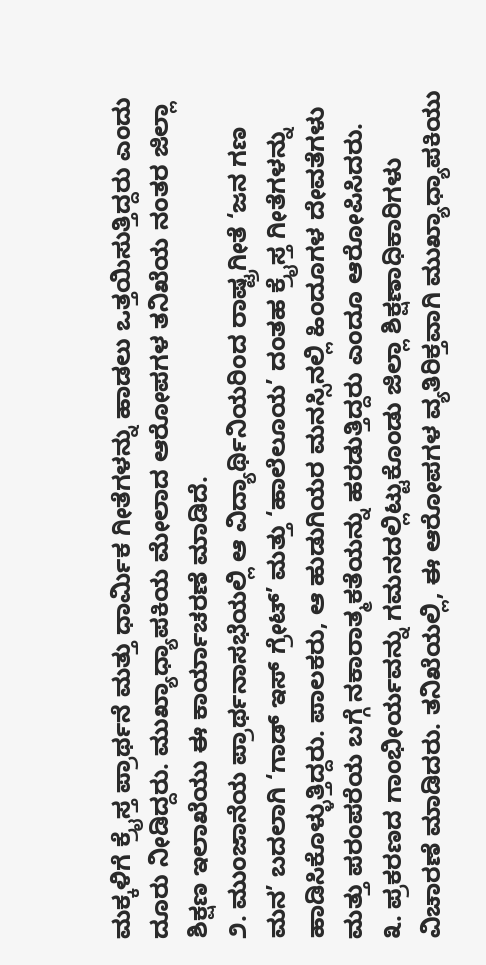ಮಕ್ಕಳಿಗೆ ಕ್ರೈಸ್ತ ಪ್ರಾರ್ಥನೆ ಮತ್ತು ಧಾರ್ಮಿಕ ಗೀತೆಗಳನ್ನು ಹಾಡಲು ಒತ್ತಯಿಸುತ್ತಿದ್ದರು ಎಂದು ದೂರು ನೀಡಿದ್ದರು. ಮುಖ್ಯಾಧ್ಯಾಪಕಿಯ ಮೇಲಾದ ಆರೋಪಗಳ ತನಿಖೆಯ ನಂತರ ಜಿಲ್ಲಾ ಶಿಕ್ಷಣ ಇಲಾಖೆಯು ಈ ಕಾರ್ಯಾಚರಣೆ ಮಾಡಿದೆ.
೨. ಮುಂಜಾನೆಯ ಪ್ರಾರ್ಥನಾಸಭೆಯಲ್ಲಿ ಆ ವಿದ್ಯಾರ್ಥಿನಿಯರಿಂದ ರಾಷ್ಟ್ರಗೀತೆ ‘ಜನ ಗಣ ಮನ’ ಬದಲಾಗಿ ‘ಗಾಡ್ ಇಸ್ ಗ್ರೇಟ್’ ಮತ್ತು ‘ಹಾಲೆಲೂಯ’ ದಂತಹ ಕ್ರೈಸ್ತ ಗೀತೆಗಳನ್ನು ಹಾಡಿಸಿಕೊಳ್ಳುತ್ತಿದ್ದರು. ಪಾಲಕರು, ಆ ಹುಡುಗಿಯರ ಮನಸ್ಸಿನಲ್ಲಿ ಹಿಂದೂಗಳ ದೇವತೆಗಳು ಮತ್ತು ಪರಂಪರೆಯ ಬಗ್ಗೆ ನಕಾರಾತ್ಮಕತೆಯನ್ನು ಹರಡುತ್ತಿದ್ದರು ಎಂದೂ ಆರೋಪಿಸಿದರು.
೩. ಪ್ರಕರಣದ ಗಾಂಭೀರ್ಯವನ್ನು ಗಮನದಲ್ಲಿಟ್ಟುಕೊಂಡು ಜಿಲ್ಲಾ ಶಿಕ್ಷಣಾಧಿಕಾರಿಗಳು ವಿಚಾರಣೆ ಮಾಡಿದರು. ತನಿಖೆಯಲ್ಲಿ, ಈ ಆರೋಪಗಳ ವ್ಯತಿರಿಕ್ತವಾಗಿ ಮುಖ್ಯಾಧ್ಯಾಪಕಿಯು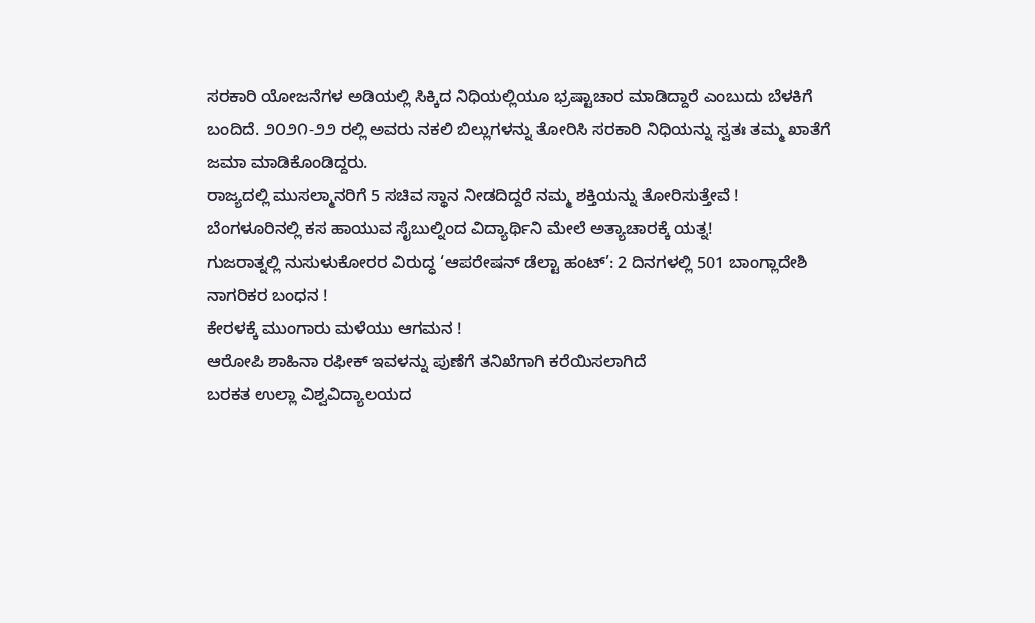ಸರಕಾರಿ ಯೋಜನೆಗಳ ಅಡಿಯಲ್ಲಿ ಸಿಕ್ಕಿದ ನಿಧಿಯಲ್ಲಿಯೂ ಭ್ರಷ್ಟಾಚಾರ ಮಾಡಿದ್ದಾರೆ ಎಂಬುದು ಬೆಳಕಿಗೆ ಬಂದಿದೆ. ೨೦೨೧-೨೨ ರಲ್ಲಿ ಅವರು ನಕಲಿ ಬಿಲ್ಲುಗಳನ್ನು ತೋರಿಸಿ ಸರಕಾರಿ ನಿಧಿಯನ್ನು ಸ್ವತಃ ತಮ್ಮ ಖಾತೆಗೆ ಜಮಾ ಮಾಡಿಕೊಂಡಿದ್ದರು.
ರಾಜ್ಯದಲ್ಲಿ ಮುಸಲ್ಮಾನರಿಗೆ 5 ಸಚಿವ ಸ್ಥಾನ ನೀಡದಿದ್ದರೆ ನಮ್ಮ ಶಕ್ತಿಯನ್ನು ತೋರಿಸುತ್ತೇವೆ !
ಬೆಂಗಳೂರಿನಲ್ಲಿ ಕಸ ಹಾಯುವ ಸೈಬುಲ್ನಿಂದ ವಿದ್ಯಾರ್ಥಿನಿ ಮೇಲೆ ಅತ್ಯಾಚಾರಕ್ಕೆ ಯತ್ನ!
ಗುಜರಾತ್ನಲ್ಲಿ ನುಸುಳುಕೋರರ ವಿರುದ್ಧ ‘ಆಪರೇಷನ್ ಡೆಲ್ಟಾ ಹಂಟ್’: 2 ದಿನಗಳಲ್ಲಿ 501 ಬಾಂಗ್ಲಾದೇಶಿ ನಾಗರಿಕರ ಬಂಧನ !
ಕೇರಳಕ್ಕೆ ಮುಂಗಾರು ಮಳೆಯು ಆಗಮನ !
ಆರೋಪಿ ಶಾಹಿನಾ ರಫೀಕ್ ಇವಳನ್ನು ಪುಣೆಗೆ ತನಿಖೆಗಾಗಿ ಕರೆಯಿಸಲಾಗಿದೆ
ಬರಕತ ಉಲ್ಲಾ ವಿಶ್ವವಿದ್ಯಾಲಯದ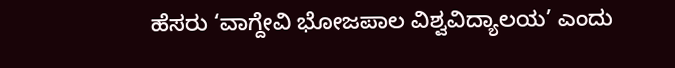ಹೆಸರು ‘ವಾಗ್ದೇವಿ ಭೋಜಪಾಲ ವಿಶ್ವವಿದ್ಯಾಲಯ’ ಎಂದು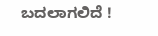ಬದಲಾಗಲಿದೆ !